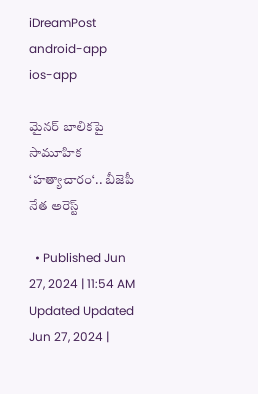iDreamPost
android-app
ios-app

మైనర్ బాలికపై సామూహిక ‘హత్యాచారం‘.. బీజెపీ నేత అరెస్ట్

  • Published Jun 27, 2024 | 11:54 AM Updated Updated Jun 27, 2024 |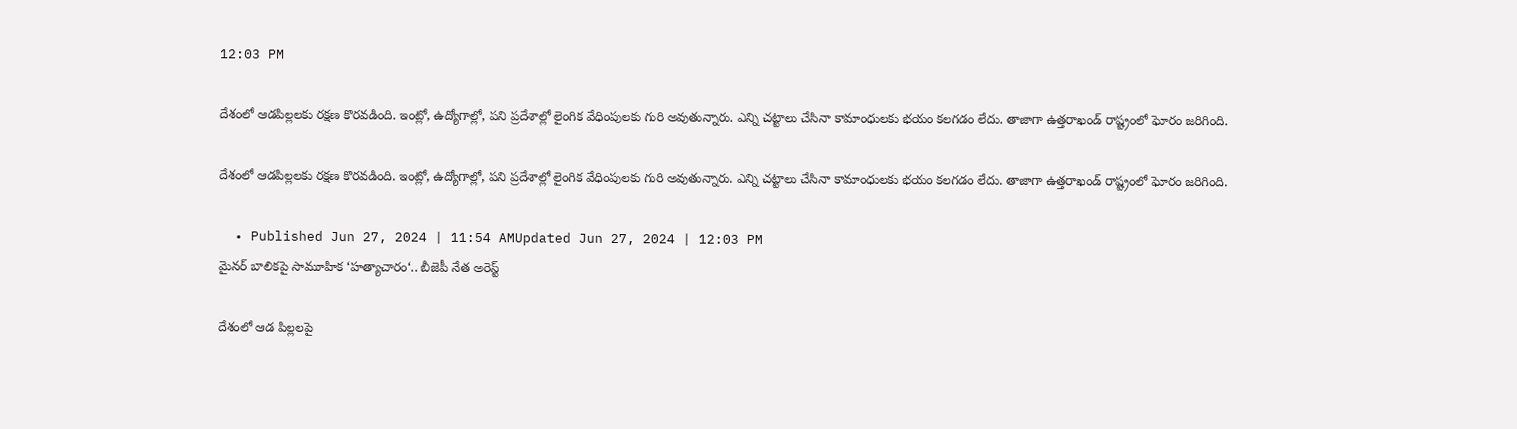12:03 PM

దేశంలో ఆడపిల్లలకు రక్షణ కొరవడింది. ఇంట్లో, ఉద్యోగాల్లో, పని ప్రదేశాల్లో లైంగిక వేధింపులకు గురి అవుతున్నారు. ఎన్ని చట్టాలు చేసినా కామాంధులకు భయం కలగడం లేదు. తాజాగా ఉత్తరాఖండ్ రాష్ట్రంలో ఘోరం జరిగింది.

దేశంలో ఆడపిల్లలకు రక్షణ కొరవడింది. ఇంట్లో, ఉద్యోగాల్లో, పని ప్రదేశాల్లో లైంగిక వేధింపులకు గురి అవుతున్నారు. ఎన్ని చట్టాలు చేసినా కామాంధులకు భయం కలగడం లేదు. తాజాగా ఉత్తరాఖండ్ రాష్ట్రంలో ఘోరం జరిగింది.

  • Published Jun 27, 2024 | 11:54 AMUpdated Jun 27, 2024 | 12:03 PM
మైనర్ బాలికపై సామూహిక ‘హత్యాచారం‘.. బీజెపీ నేత అరెస్ట్

దేశంలో ఆడ పిల్లలపై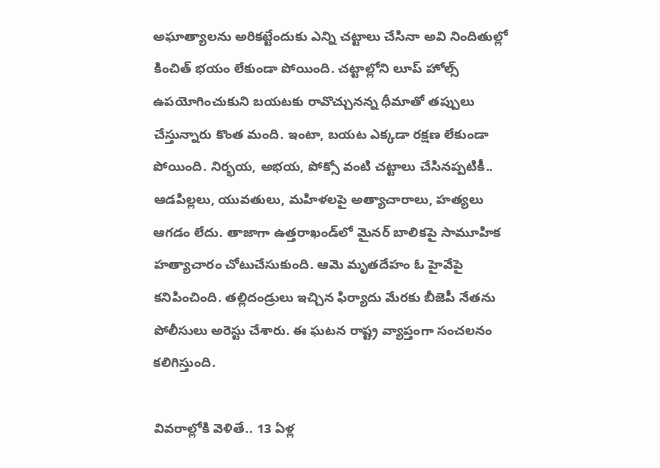అఘాత్యాలను అరికట్టేందుకు ఎన్ని చట్టాలు చేసినా అవి నిందితుల్లో కించిత్ భయం లేకుండా పోయింది. చట్టాల్లోని లూప్ హోల్స్ ఉపయోగించుకుని బయటకు రావొచ్చునన్న ధీమాతో తప్పులు చేస్తున్నారు కొంత మంది. ఇంటా, బయట ఎక్కడా రక్షణ లేకుండా పోయింది. నిర్భయ, అభయ, పోక్సో వంటి చట్టాలు చేసినప్పటికీ.. ఆడపిల్లలు, యువతులు, మహిళలపై అత్యాచారాలు, హత్యలు ఆగడం లేదు. తాజాగా ఉత్తరాఖండ్‌లో మైనర్ బాలికపై సామూహిక హత్యాచారం చోటుచేసుకుంది. ఆమె మృతదేహం ఓ హైవేపై కనిపించింది. తల్లిదండ్రులు ఇచ్చిన ఫిర్యాదు మేరకు బీజెపీ నేతను పోలీసులు అరెస్టు చేశారు. ఈ ఘటన రాష్ట్ర వ్యాప్తంగా సంచలనం కలిగిస్తుంది.

వివరాల్లోకి వెళితే.. 13 ఏళ్ల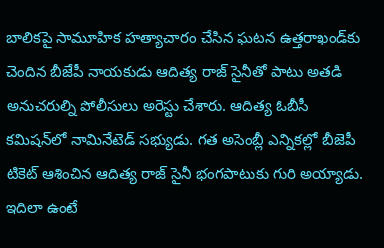బాలికపై సామూహిక హత్యాచారం చేసిన ఘటన ఉత్తరాఖండ్‌కు చెందిన బీజేపీ నాయకుడు ఆదిత్య రాజ్ సైనీతో పాటు అతడి అనుచరుల్ని పోలీసులు అరెస్టు చేశారు. ఆదిత్య ఓబీసీ కమిషన్‌లో నామినేటెడ్ సభ్యుడు. గత అసెంబ్లీ ఎన్నికల్లో బీజెపీ టికెట్ ఆశించిన ఆదిత్య రాజ్ సైనీ భంగపాటుకు గురి అయ్యాడు. ఇదిలా ఉంటే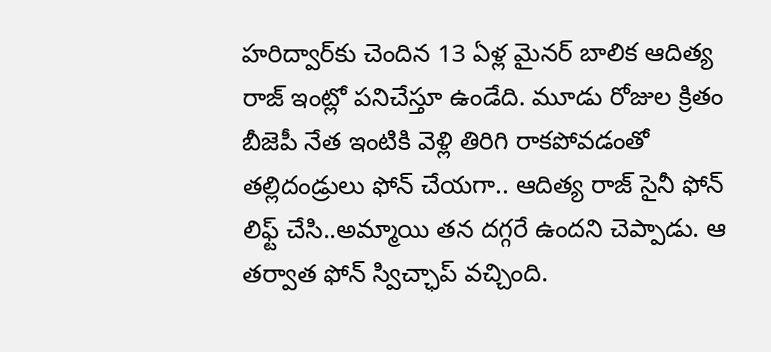హరిద్వార్‌కు చెందిన 13 ఏళ్ల మైనర్ బాలిక ఆదిత్య రాజ్ ఇంట్లో పనిచేస్తూ ఉండేది. మూడు రోజుల క్రితం బీజెపీ నేత ఇంటికి వెళ్లి తిరిగి రాకపోవడంతో తల్లిదండ్రులు ఫోన్ చేయగా.. ఆదిత్య రాజ్ సైనీ ఫోన్ లిఫ్ట్ చేసి..అమ్మాయి తన దగ్గరే ఉందని చెప్పాడు. ఆ తర్వాత ఫోన్ స్విచ్ఛాప్ వచ్చింది.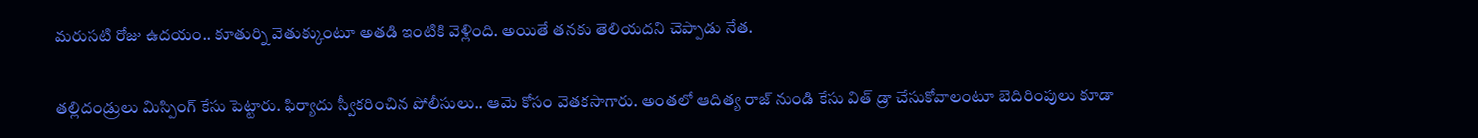మరుసటి రోజు ఉదయం.. కూతుర్ని వెతుక్కుంటూ అతడి ఇంటికి వెళ్లింది. అయితే తనకు తెలియదని చెప్పాడు నేత.

తల్లిదండ్రులు మిస్పింగ్ కేసు పెట్టారు. ఫిర్యాదు స్వీకరించిన పోలీసులు.. ఆమె కోసం వెతకసాగారు. అంతలో ఆదిత్య రాజ్ నుండి కేసు విత్ డ్రా చేసుకోవాలంటూ బెదిరింపులు కూడా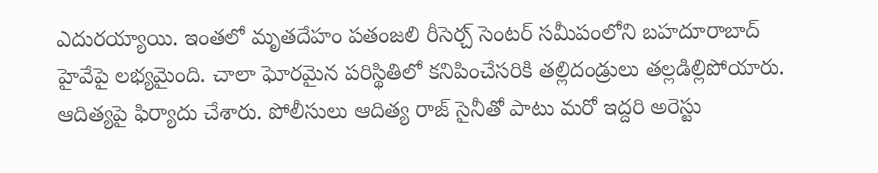ఎదురయ్యాయి. ఇంతలో మృతదేహం పతంజలి రీసెర్చ్ సెంటర్ సమీపంలోని బహదూరాబాద్ హైవేపై లభ్యమైంది. చాలా ఘోరమైన పరిస్థితిలో కనిపించేసరికి తల్లిదండ్రులు తల్లడిల్లిపోయారు. ఆదిత్యపై ఫిర్యాదు చేశారు. పోలీసులు ఆదిత్య రాజ్ సైనీతో పాటు మరో ఇద్దరి అరెస్టు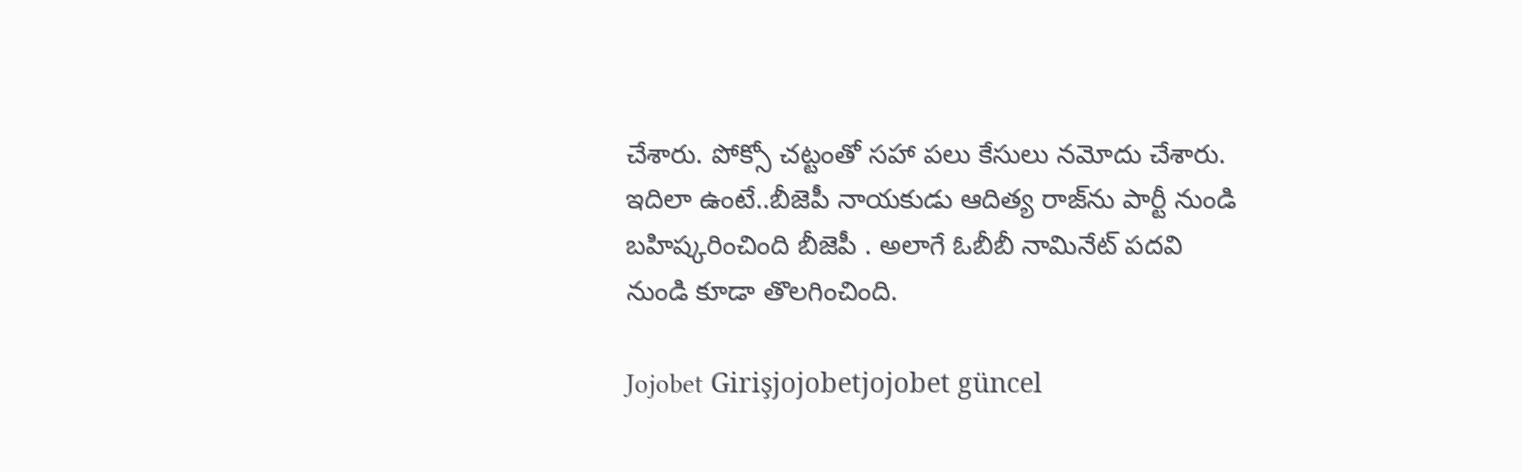చేశారు. పోక్సో చట్టంతో సహా పలు కేసులు నమోదు చేశారు. ఇదిలా ఉంటే..బీజెపీ నాయకుడు ఆదిత్య రాజ్‌ను పార్టీ నుండి బహిష్కరించింది బీజెపీ . అలాగే ఓబీబీ నామినేట్ పదవి నుండి కూడా తొలగించింది.

Jojobet Girişjojobetjojobet güncel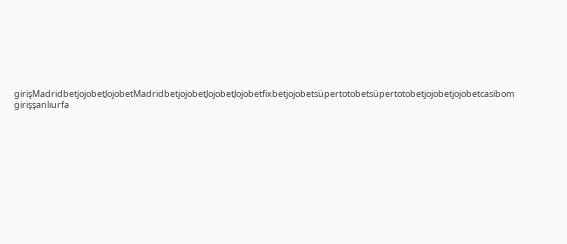girişMadridbetjojobetJojobetMadridbetjojobetJojobetJojobetfixbetjojobetsüpertotobetsüpertotobetjojobetjojobetcasibom girişşanlıurfa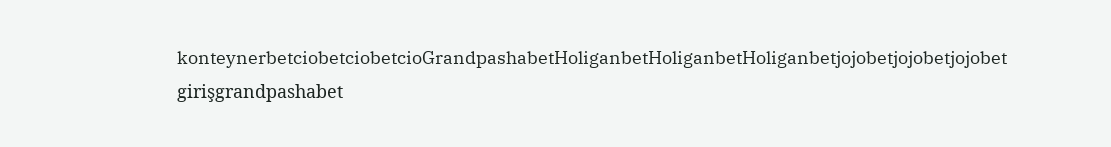konteynerbetciobetciobetcioGrandpashabetHoliganbetHoliganbetHoliganbetjojobetjojobetjojobet girişgrandpashabet